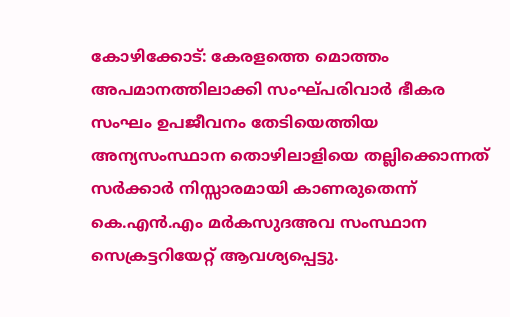കോഴിക്കോട്: കേരളത്തെ മൊത്തം അപമാനത്തിലാക്കി സംഘ്പരിവാര്‍ ഭീകര സംഘം ഉപജീവനം തേടിയെത്തിയ അന്യസംസ്ഥാന തൊഴിലാളിയെ തല്ലിക്കൊന്നത് സര്‍ക്കാര്‍ നിസ്സാരമായി കാണരുതെന്ന് കെ.എന്‍.എം മര്‍കസുദഅവ സംസ്ഥാന സെക്രട്ടറിയേറ്റ് ആവശ്യപ്പെട്ടു.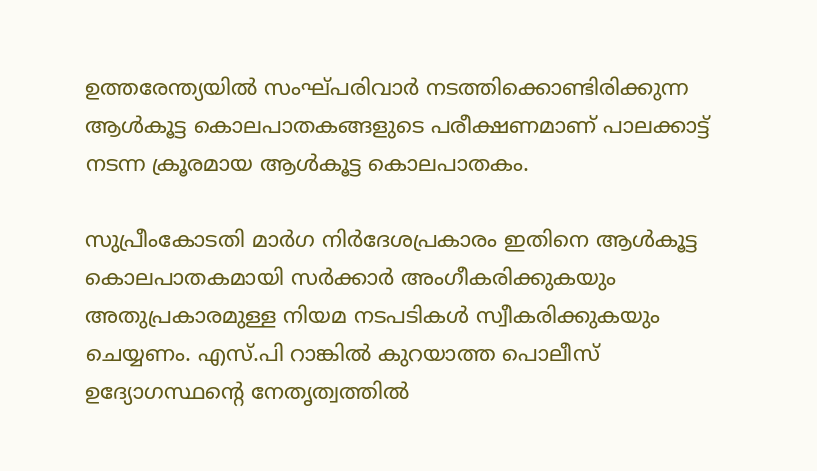ഉത്തരേന്ത്യയില്‍ സംഘ്പരിവാര്‍ നടത്തിക്കൊണ്ടിരിക്കുന്ന ആള്‍കൂട്ട കൊലപാതകങ്ങളുടെ പരീക്ഷണമാണ് പാലക്കാട്ട് നടന്ന ക്രൂരമായ ആള്‍കൂട്ട കൊലപാതകം.

സുപ്രീംകോടതി മാര്‍ഗ നിര്‍ദേശപ്രകാരം ഇതിനെ ആള്‍കൂട്ട കൊലപാതകമായി സര്‍ക്കാര്‍ അംഗീകരിക്കുകയും അതുപ്രകാരമുള്ള നിയമ നടപടികള്‍ സ്വീകരിക്കുകയും ചെയ്യണം. എസ്.പി റാങ്കില്‍ കുറയാത്ത പൊലീസ് ഉദ്യോഗസ്ഥന്റെ നേതൃത്വത്തില്‍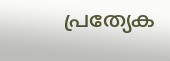പ്രത്യേക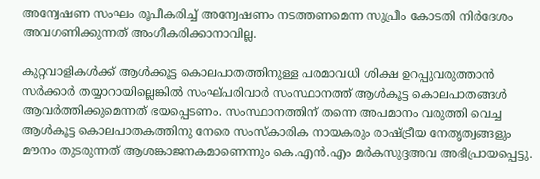അന്വേഷണ സംഘം രൂപീകരിച്ച് അന്വേഷണം നടത്തണമെന്ന സുപ്രീം കോടതി നിര്‍ദേശം അവഗണിക്കുന്നത് അംഗീകരിക്കാനാവില്ല.

കുറ്റവാളികള്‍ക്ക് ആള്‍ക്കൂട്ട കൊലപാതത്തിനുള്ള പരമാവധി ശിക്ഷ ഉറപ്പുവരുത്താന്‍ സര്‍ക്കാര്‍ തയ്യാറായില്ലെങ്കില്‍ സംഘ്പരിവാര്‍ സംസ്ഥാനത്ത് ആള്‍കൂട്ട കൊലപാതങ്ങള്‍ ആവര്‍ത്തിക്കുമെന്നത് ഭയപ്പെടണം. സംസ്ഥാനത്തിന് തന്നെ അപമാനം വരുത്തി വെച്ച ആള്‍കൂട്ട കൊലപാതകത്തിനു നേരെ സംസ്‌കാരിക നായകരും രാഷ്ട്രീയ നേതൃത്വങ്ങളും മൗനം തുടരുന്നത് ആശങ്കാജനകമാണെന്നും കെ.എന്‍.എം മര്‍കസുദ്ദഅവ അഭിപ്രായപ്പെട്ടു.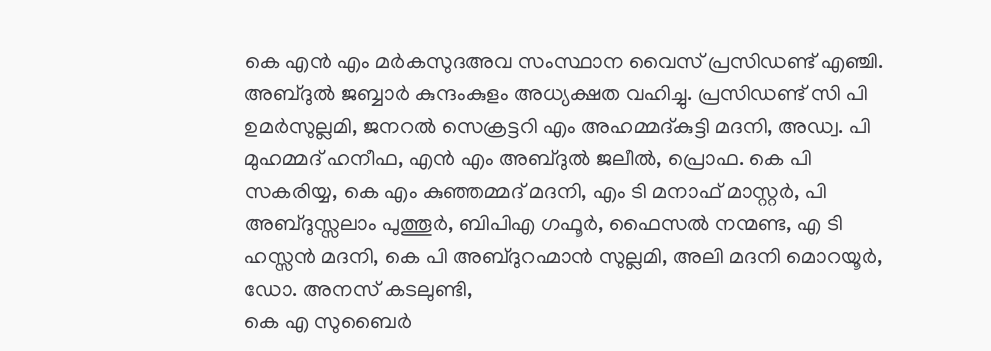കെ എന്‍ എം മര്‍കസുദഅവ സംസ്ഥാന വൈസ് പ്രസിഡണ്ട് എഞ്ചി. അബ്ദുല്‍ ജബ്ബാര്‍ കുന്ദംകുളം അധ്യക്ഷത വഹിച്ചു. പ്രസിഡണ്ട് സി പി ഉമര്‍സുല്ലമി, ജനറല്‍ സെക്രട്ടറി എം അഹമ്മദ്കുട്ടി മദനി, അഡ്വ. പി മുഹമ്മദ് ഹനീഫ, എന്‍ എം അബ്ദുല്‍ ജലീല്‍, പ്രൊഫ. കെ പി സകരിയ്യ, കെ എം കുഞ്ഞമ്മദ് മദനി, എം ടി മനാഫ് മാസ്റ്റര്‍, പി അബ്ദുസ്സലാം പുത്തൂര്‍, ബിപിഎ ഗഫൂര്‍, ഫൈസല്‍ നന്മണ്ട, എ ടി ഹസ്സന്‍ മദനി, കെ പി അബ്ദുറഹ്മാന്‍ സുല്ലമി, അലി മദനി മൊറയൂര്‍, ഡോ. അനസ് കടലുണ്ടി,
കെ എ സുബൈര്‍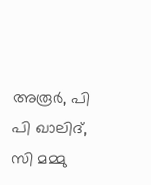അരൂര്‍, പി പി ഖാലിദ്, സി മമ്മു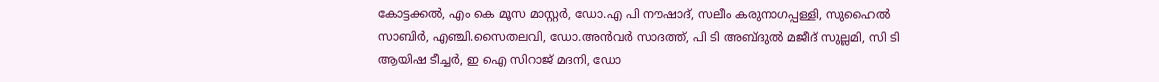കോട്ടക്കല്‍, എം കെ മൂസ മാസ്റ്റര്‍, ഡോ.എ പി നൗഷാദ്, സലീം കരുനാഗപ്പള്ളി, സുഹൈല്‍ സാബിര്‍, എഞ്ചി.സൈതലവി, ഡോ.അന്‍വര്‍ സാദത്ത്, പി ടി അബ്ദുല്‍ മജീദ് സുല്ലമി, സി ടി ആയിഷ ടീച്ചര്‍, ഇ ഐ സിറാജ് മദനി, ഡോ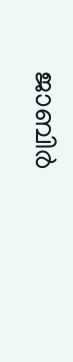ജാബിര്‍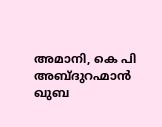അമാനി, കെ പി അബ്ദുറഹ്മാന്‍ ഖുബ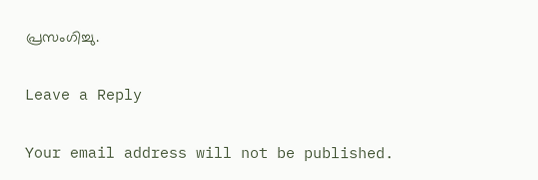പ്രസംഗിച്ചു.

Leave a Reply

Your email address will not be published.